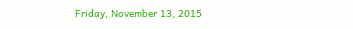Friday, November 13, 2015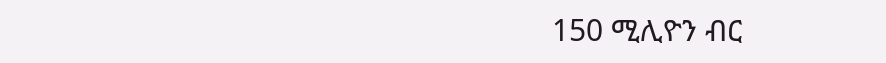150 ሚሊዮን ብር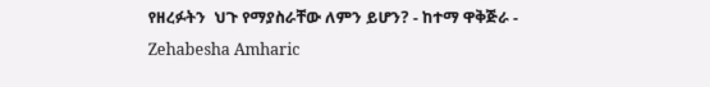የዘረፉትን  ህጉ የማያስራቸው ለምን ይሆን? - ከተማ ዋቅጅራ - Zehabesha Amharic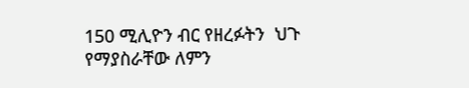150 ሚሊዮን ብር የዘረፉትን  ህጉ የማያስራቸው ለምን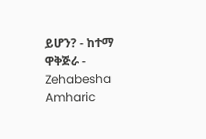ይሆን? - ከተማ ዋቅጅራ - Zehabesha Amharic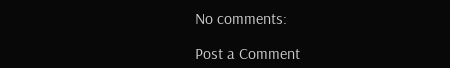No comments:

Post a Comment